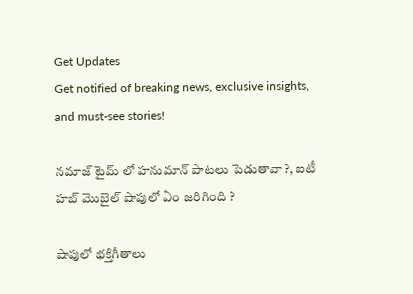Get Updates
Get notified of breaking news, exclusive insights, and must-see stories!

నమాజ్ టైమ్ లో హనుమాన్ పాటలు పెడుతావా ?, ఐటీ హబ్ మొబైల్ షాపులో ఏం జరిగింది ?

షాపులో భక్తిగీతాలు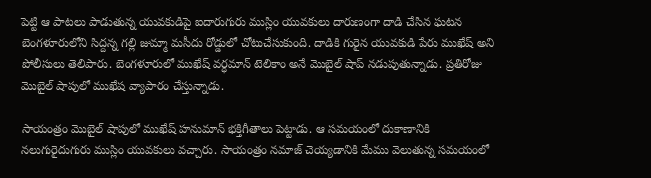పెట్టి ఆ పాటలు పాడుతున్న యువకుడిపై ఐదారుగురు ముస్లిం యువకులు దారుణంగా దాడి చేసిన ఘటన బెంగళూరులోని సిద్దన్న గల్లి జుమ్మా మసీదు రోడ్డులో చోటుచేసుకుంది. దాడికి గురైన యువకుడి పేరు ముఖేష్ అని పోలీసులు తెలిపారు. బెంగళూరులో ముఖేష్ వర్ధమాన్ టెలికాం అనే మొబైల్ షాప్ నడుపుతున్నాడు. ప్రతిరోజు మొబైల్ షాపులో ముఖేష వ్యాపారం చేస్తున్నాడు.

సాయంత్రం మొబైల్ షాపులో ముఖేష్ హనుమాన్ భక్తిగీతాలు పెట్టాడు. ఆ సమయంలో దుకాణానికి నలుగురైదుగురు ముస్లిం యువకులు వచ్చారు. సాయంత్రం నమాజ్ చెయ్యడానికి మేము వెలుతున్న సమయంలో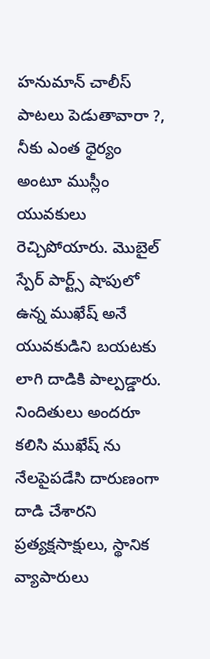హనుమాన్ చాలీస్ పాటలు పెడుతావారా ?, నీకు ఎంత ధైర్యం అంటూ ముస్లీం యువకులు రెచ్చిపోయారు. మొబైల్ స్పేర్ పార్ట్స్ షాపులో ఉన్న ముఖేష్ అనే యువకుడిని బయటకు లాగి దాడికి పాల్పడ్డారు. నిందితులు అందరూ కలిసి ముఖేష్ ను నేలపైపడేసి దారుణంగా దాడి చేశారని ప్రత్యక్షసాక్షులు, స్థానిక వ్యాపారులు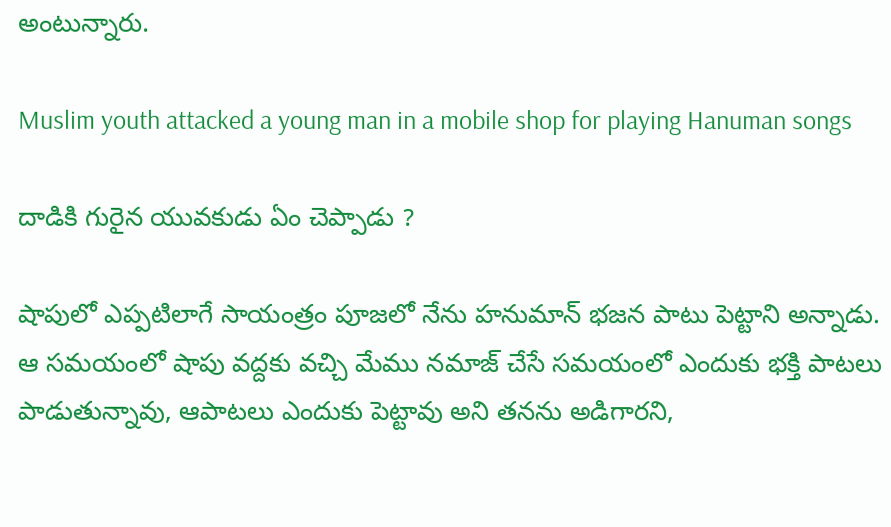అంటున్నారు.

Muslim youth attacked a young man in a mobile shop for playing Hanuman songs

దాడికి గురైన యువకుడు ఏం చెప్పాడు ?

షాపులో ఎప్పటిలాగే సాయంత్రం పూజలో నేను హనుమాన్ భజన పాటు పెట్టాని అన్నాడు. ఆ సమయంలో షాపు వద్దకు వచ్చి మేము నమాజ్ చేసే సమయంలో ఎందుకు భక్తి పాటలు పాడుతున్నావు, ఆపాటలు ఎందుకు పెట్టావు అని తనను అడిగారని,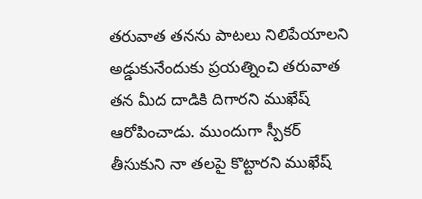తరువాత తనను పాటలు నిలిపేయాలని అడ్డుకునేందుకు ప్రయత్నించి తరువాత తన మీద దాడికి దిగారని ముఖేష్ ఆరోపించాడు. ముందుగా స్పీకర్ తీసుకుని నా తలపై కొట్టారని ముఖేష్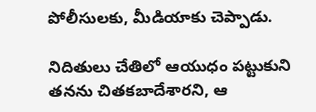పోలీసులకు, మీడియాకు చెప్పాడు.

నిదితులు చేతిలో ఆయుధం పట్టుకుని తనను చితకబాదేశారని, ఆ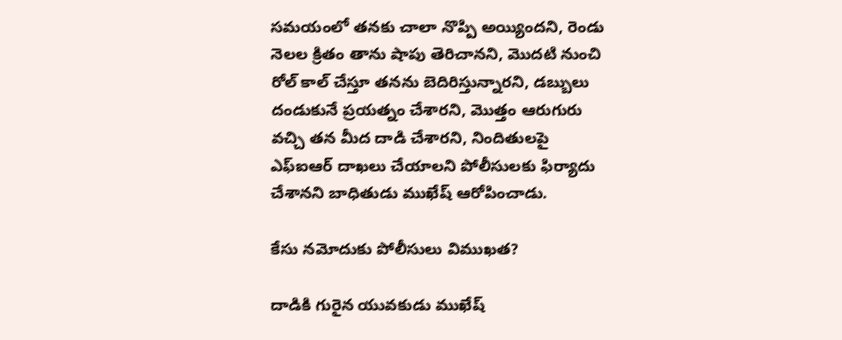సమయంలో తనకు చాలా నొప్పి అయ్యిందని, రెండు నెలల క్రితం తాను షాపు తెరిచానని, మొదటి నుంచి రోల్ కాల్ చేస్తూ తనను బెదిరిస్తున్నారని, డబ్బులు దండుకునే ప్రయత్నం చేశారని, మొత్తం ఆరుగురు వచ్చి తన మీద దాడి చేశారని, నిందితులపై ఎఫ్ఐఆర్ దాఖలు చేయాలని పోలీసులకు ఫిర్యాదు చేశానని బాధితుడు ముఖేష్ ఆరోపించాడు.

కేసు నమోదుకు పోలీసులు విముఖత?

దాడికి గురైన యువకుడు ముఖేష్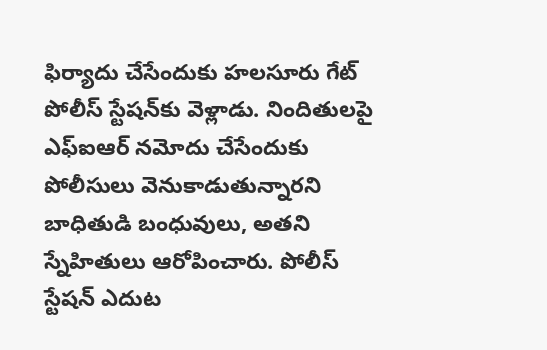ఫిర్యాదు చేసేందుకు హలసూరు గేట్ పోలీస్ స్టేషన్‌కు వెళ్లాడు. నిందితులపై ఎఫ్‌ఐఆర్‌ నమోదు చేసేందుకు పోలీసులు వెనుకాడుతున్నారని బాధితుడి బంధువులు, అతని స్నేహితులు ఆరోపించారు. పోలీస్ స్టేషన్ ఎదుట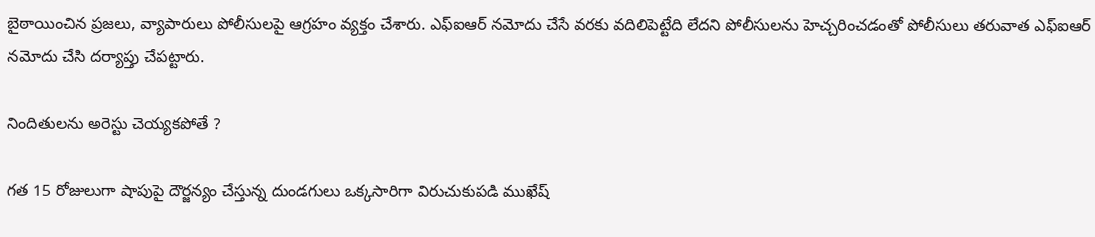బైఠాయించిన ప్రజలు, వ్యాపారులు పోలీసులపై ఆగ్రహం వ్యక్తం చేశారు. ఎఫ్‌ఐఆర్‌ నమోదు చేసే వరకు వదిలిపెట్టేది లేదని పోలీసులను హెచ్చరించడంతో పోలీసులు తరువాత ఎఫ్‌ఐఆర్‌ నమోదు చేసి దర్యాప్తు చేపట్టారు.

నిందితులను అరెస్టు చెయ్యకపోతే ?

గత 15 రోజులుగా షాపుపై దౌర్జన్యం చేస్తున్న దుండగులు ఒక్కసారిగా విరుచుకుపడి ముఖేష్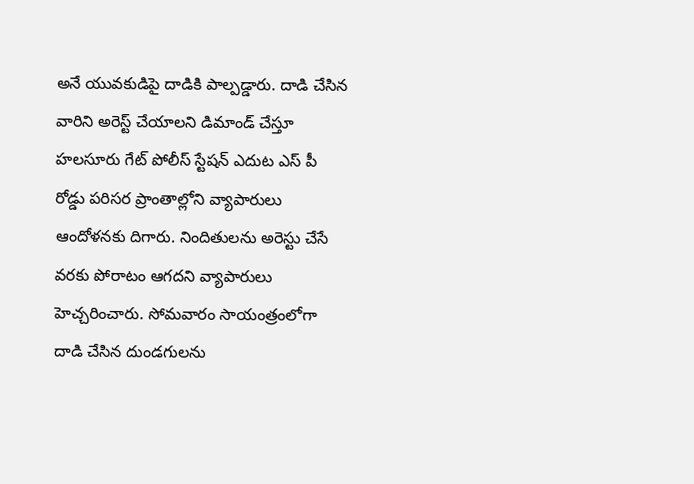అనే యువకుడిపై దాడికి పాల్పడ్డారు. దాడి చేసిన వారిని అరెస్ట్ చేయాలని డిమాండ్ చేస్తూ హలసూరు గేట్ పోలీస్ స్టేషన్ ఎదుట ఎస్ పీ రోడ్డు పరిసర ప్రాంతాల్లోని వ్యాపారులు ఆందోళనకు దిగారు. నిందితులను అరెస్టు చేసే వరకు పోరాటం ఆగదని వ్యాపారులు హెచ్చరించారు. సోమవారం సాయంత్రంలోగా దాడి చేసిన దుండగులను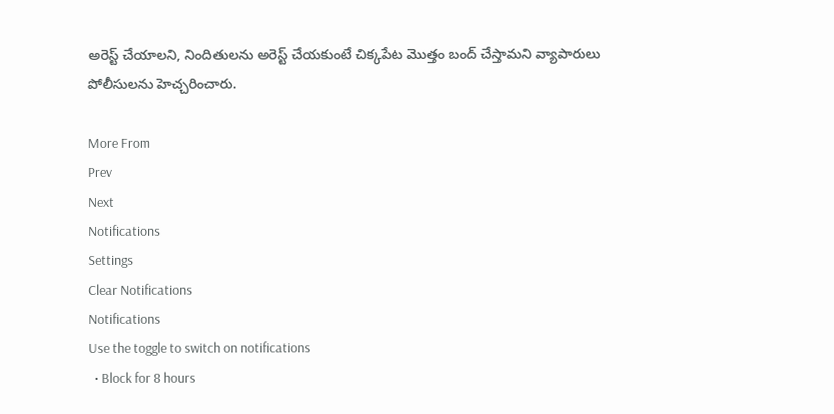అరెస్ట్ చేయాలని, నిందితులను అరెస్ట్ చేయకుంటే చిక్కపేట మొత్తం బంద్ చేస్తామని వ్యాపారులు పోలీసులను హెచ్చరించారు.

More From
Prev
Next
Notifications
Settings
Clear Notifications
Notifications
Use the toggle to switch on notifications
  • Block for 8 hours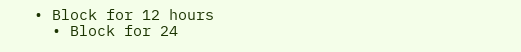• Block for 12 hours
  • Block for 24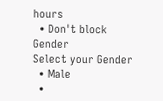hours
  • Don't block
Gender
Select your Gender
  • Male
  •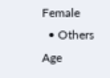Female
  • Others
Age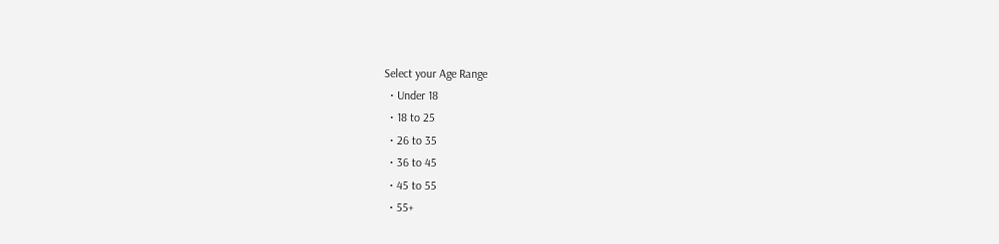Select your Age Range
  • Under 18
  • 18 to 25
  • 26 to 35
  • 36 to 45
  • 45 to 55
  • 55+